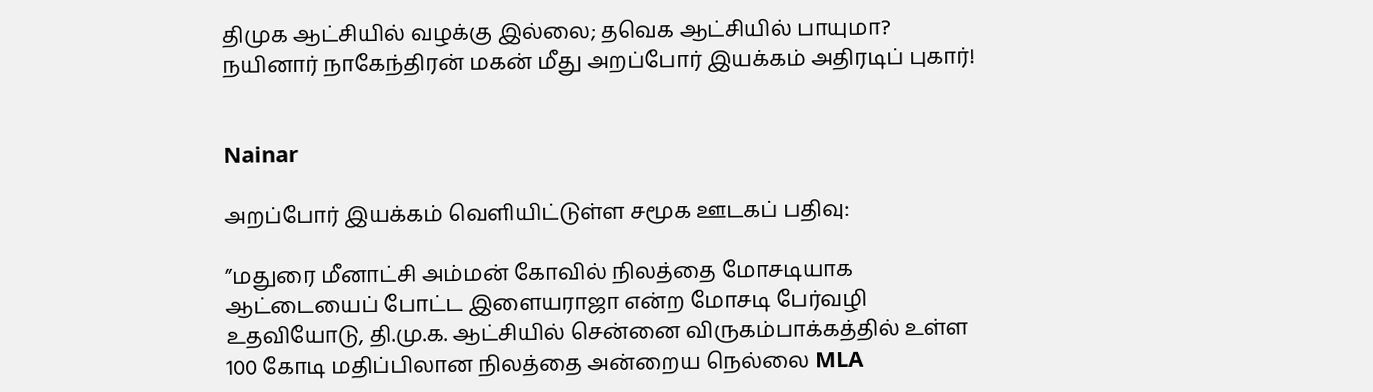திமுக ஆட்சியில் வழக்கு இல்லை; தவெக ஆட்சியில் பாயுமா? நயினார் நாகேந்திரன் மகன் மீது அறப்போர் இயக்கம் அதிரடிப் புகார்!


Nainar

அறப்போர் இயக்கம் வெளியிட்டுள்ள சமூக ஊடகப் பதிவு:

”மதுரை மீனாட்சி அம்மன் கோவில் நிலத்தை மோசடியாக ஆட்டையைப் போட்ட இளையராஜா என்ற மோசடி பேர்வழி உதவியோடு, தி.மு.க. ஆட்சியில் சென்னை விருகம்பாக்கத்தில் உள்ள 100 கோடி மதிப்பிலான நிலத்தை அன்றைய நெல்லை MLA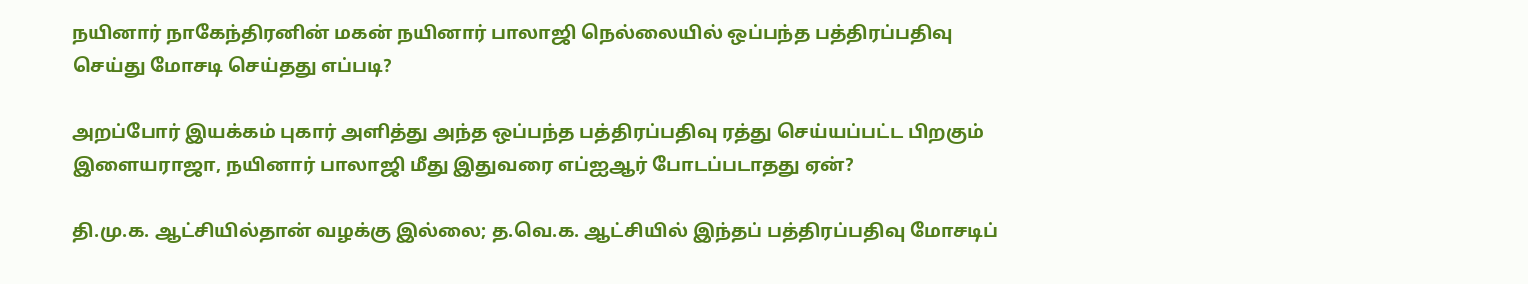நயினார் நாகேந்திரனின் மகன் நயினார் பாலாஜி நெல்லையில் ஒப்பந்த பத்திரப்பதிவு செய்து மோசடி செய்தது எப்படி?

அறப்போர் இயக்கம் புகார் அளித்து அந்த ஒப்பந்த பத்திரப்பதிவு ரத்து செய்யப்பட்ட பிறகும் இளையராஜா, நயினார் பாலாஜி மீது இதுவரை எப்ஐஆர் போடப்படாதது ஏன்?

தி.மு.க. ஆட்சியில்தான் வழக்கு இல்லை; த.வெ.க. ஆட்சியில் இந்தப் பத்திரப்பதிவு மோசடிப்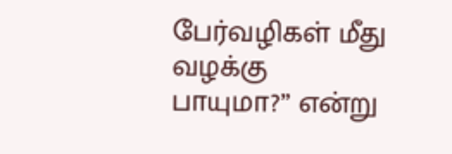பேர்வழிகள் மீது வழக்கு பாயுமா?” என்று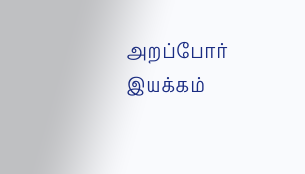அறப்போர் இயக்கம்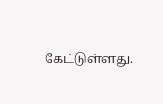கேட்டுள்ளது.